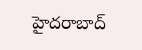హైదరాబాద్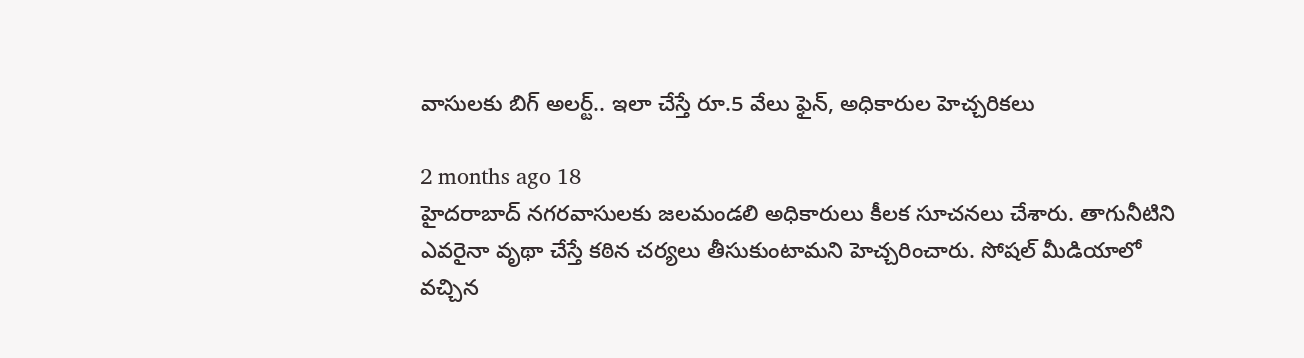వాసులకు బిగ్ అలర్ట్.. ఇలా చేస్తే రూ.5 వేలు ఫైన్, అధికారుల హెచ్చరికలు

2 months ago 18
హైదరాబాద్ నగరవాసులకు జలమండలి అధికారులు కీలక సూచనలు చేశారు. తాగునీటిని ఎవరైనా వృథా చేస్తే కఠిన చర్యలు తీసుకుంటామని హెచ్చరించారు. సోషల్ మీడియాలో వచ్చిన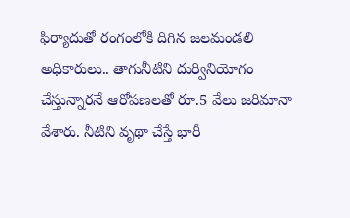ఫిర్యాదుతో రంగంలోకి దిగిన జలమండలి అధికారులు.. తాగునీటిని దుర్వినియోగం చేస్తున్నారనే ఆరోపణలతో రూ.5 వేలు జరిమానా వేశారు. నీటిని వృథా చేస్తే భారీ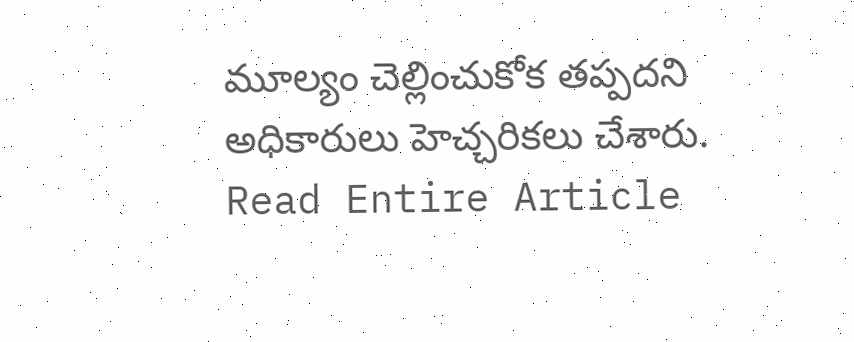మూల్యం చెల్లించుకోక తప్పదని అధికారులు హెచ్చరికలు చేశారు.
Read Entire Article